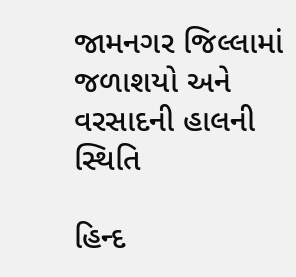જામનગર જિલ્લામાં જળાશયો અને વરસાદની હાલની સ્થિતિ

હિન્દ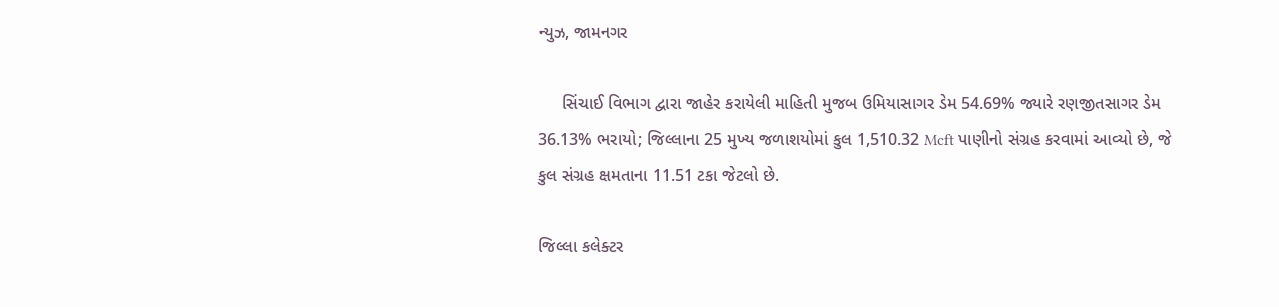ન્યુઝ, જામનગર

     સિંચાઈ વિભાગ દ્વારા જાહેર કરાયેલી માહિતી મુજબ ઉમિયાસાગર ડેમ 54.69% જ્યારે રણજીતસાગર ડેમ 36.13% ભરાયો; જિલ્લાના 25 મુખ્ય જળાશયોમાં કુલ 1,510.32 Mcft પાણીનો સંગ્રહ કરવામાં આવ્યો છે, જે કુલ સંગ્રહ ક્ષમતાના 11.51 ટકા જેટલો છે.

જિલ્લા કલેક્ટર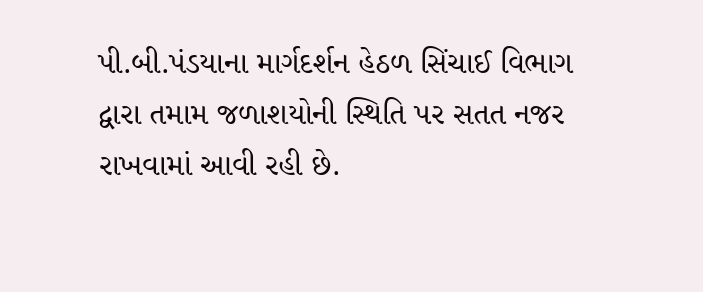પી.બી.પંડયાના માર્ગદર્શન હેઠળ સિંચાઈ વિભાગ દ્વારા તમામ જળાશયોની સ્થિતિ પર સતત નજર રાખવામાં આવી રહી છે.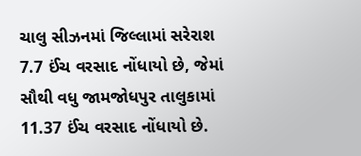ચાલુ સીઝનમાં જિલ્લામાં સરેરાશ 7.7 ઈંચ વરસાદ નોંધાયો છે, જેમાં સૌથી વધુ જામજોધપુર તાલુકામાં 11.37 ઈંચ વરસાદ નોંધાયો છે.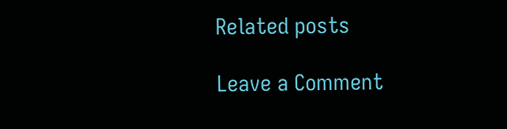Related posts

Leave a Comment